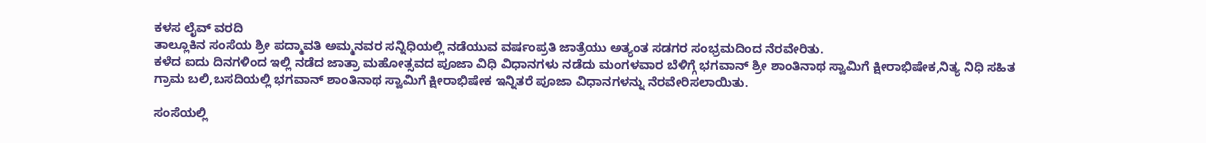ಕಳಸ ಲೈವ್ ವರದಿ
ತಾಲ್ಲೂಕಿನ ಸಂಸೆಯ ಶ್ರೀ ಪದ್ಮಾವತಿ ಅಮ್ಮನವರ ಸನ್ನಿಧಿಯಲ್ಲಿ ನಡೆಯುವ ವರ್ಷಂಪ್ರತಿ ಜಾತ್ರೆಯು ಅತ್ಯಂತ ಸಡಗರ ಸಂಭ್ರಮದಿಂದ ನೆರವೇರಿತು.
ಕಳೆದ ಐದು ದಿನಗಳಿಂದ ಇಲ್ಲಿ ನಡೆದ ಜಾತ್ರಾ ಮಹೋತ್ಸವದ ಪೂಜಾ ವಿಧಿ ವಿಧಾನಗಳು ನಡೆದು ಮಂಗಳವಾರ ಬೆಳಿಗ್ಗೆ ಭಗವಾನ್ ಶ್ರೀ ಶಾಂತಿನಾಥ ಸ್ವಾಮಿಗೆ ಕ್ಷೀರಾಭಿಷೇಕ,ನಿತ್ಯ ನಿಧಿ ಸಹಿತ ಗ್ರಾಮ ಬಲಿ,ಬಸದಿಯಲ್ಲಿ ಭಗವಾನ್ ಶಾಂತಿನಾಥ ಸ್ವಾಮಿಗೆ ಕ್ಷೀರಾಭಿಷೇಕ ಇನ್ನಿತರೆ ಪೂಜಾ ವಿಧಾನಗಳನ್ನು ನೆರವೇರಿಸಲಾಯಿತು.

ಸಂಸೆಯಲ್ಲಿ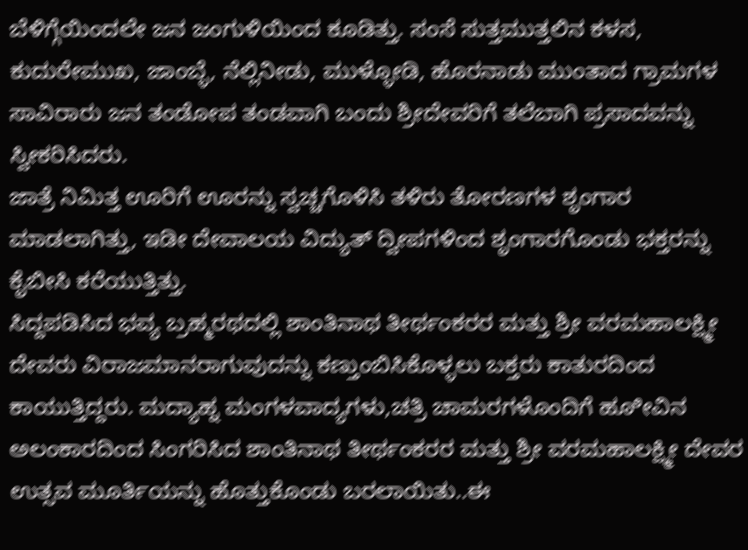ಬೆಳಿಗ್ಗೆಯಿಂದಲೇ ಜನ ಜಂಗುಳಿಯಿಂದ ಕೂಡಿತ್ತು. ಸಂಸೆ ಸುತ್ತಮುತ್ತಲಿನ ಕಳಸ, ಕುದುರೇಮುಖ, ಜಾಂಬ್ಳೆ, ನೆಲ್ಲಿನೀಡು, ಮುಳ್ಳೋಡಿ, ಹೊರನಾಡು ಮುಂತಾದ ಗ್ರಾಮಗಳ ಸಾವಿರಾರು ಜನ ತಂಡೋಪ ತಂಡವಾಗಿ ಬಂದು ಶ್ರೀದೇವರಿಗೆ ತಲೆಬಾಗಿ ಪ್ರಸಾದವನ್ನು ಸ್ವೀಕರಿಸಿದರು.
ಜಾತ್ರೆ ನಿಮಿತ್ತ ಊರಿಗೆ ಊರನ್ನು ಸ್ವಚ್ಚಗೊಳಿಸಿ ತಳಿರು ತೋರಣಗಳ ಶೃಂಗಾರ ಮಾಡಲಾಗಿತ್ತು, ಇಡೀ ದೇವಾಲಯ ವಿದ್ಯುತ್ ದ್ವೀಪಗಳಿಂದ ಶೃಂಗಾರಗೊಂಡು ಭಕ್ತರನ್ನು ಕೈಬೀಸಿ ಕರೆಯುತ್ತಿತ್ತು.
ಸಿದ್ದಪಡಿಸಿದ ಭವ್ಯ ಬ್ರಹ್ಮರಥದಲ್ಲಿ ಶಾಂತಿನಾಥ ತೀರ್ಥಂಕರರ ಮತ್ತು ಶ್ರೀ ವರಮಹಾಲಕ್ಷ್ಮೀ ದೇವರು ವಿರಾಜಮಾನರಾಗುವುದನ್ನು ಕಣ್ತುಂಬಿಸಿಕೊಳ್ಳಲು ಬಕ್ತರು ಕಾತುರದಿಂದ ಕಾಯುತ್ತಿದ್ದರು. ಮದ್ಯಾಹ್ನ ಮಂಗಳವಾದ್ಯಗಳು,ಚತ್ರಿ ಚಾಮರಗಳೊಂದಿಗೆ ಹೂೀವಿನ ಅಲಂಕಾರದಿಂದ ಸಿಂಗರಿಸಿದ ಶಾಂತಿನಾಥ ತೀರ್ಥಂಕರರ ಮತ್ತು ಶ್ರೀ ವರಮಹಾಲಕ್ಷ್ಮೀ ದೇವರ ಉತ್ಸವ ಮೂರ್ತಿಯನ್ನು ಹೊತ್ತುಕೊಂಡು ಬರಲಾಯಿತು..ಈ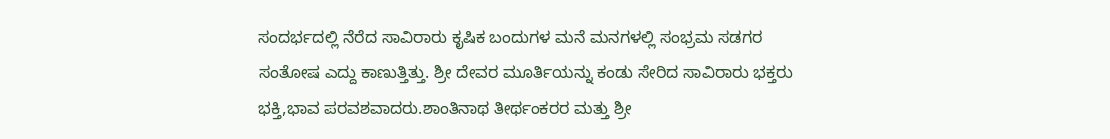ಸಂದರ್ಭದಲ್ಲಿ ನೆರೆದ ಸಾವಿರಾರು ಕೃಷಿಕ ಬಂದುಗಳ ಮನೆ ಮನಗಳಲ್ಲಿ ಸಂಭ್ರಮ ಸಡಗರ ಸಂತೋಷ ಎದ್ದು ಕಾಣುತ್ತಿತ್ತು. ಶ್ರೀ ದೇವರ ಮೂರ್ತಿಯನ್ನು ಕಂಡು ಸೇರಿದ ಸಾವಿರಾರು ಭಕ್ತರು ಭಕ್ತಿ,ಭಾವ ಪರವಶವಾದರು.ಶಾಂತಿನಾಥ ತೀರ್ಥಂಕರರ ಮತ್ತು ಶ್ರೀ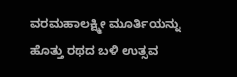ವರಮಹಾಲಕ್ಷ್ಮೀ ಮೂರ್ತಿಯನ್ನು ಹೊತ್ತು ರಥದ ಬಳಿ ಉತ್ಸವ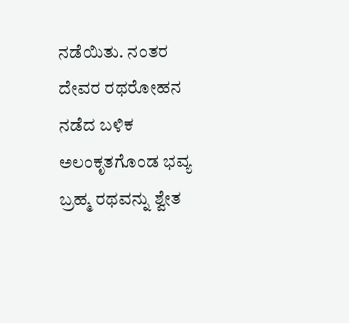ನಡೆಯಿತು. ನಂತರ ದೇವರ ರಥರೋಹನ ನಡೆದ ಬಳಿಕ ಅಲಂಕೃತಗೊಂಡ ಭವ್ಯ ಬ್ರಹ್ಮ ರಥವನ್ನು ಶ್ವೇತ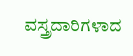ವಸ್ತ್ರದಾರಿಗಳಾದ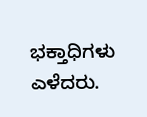ಭಕ್ತಾಧಿಗಳು ಎಳೆದರು.